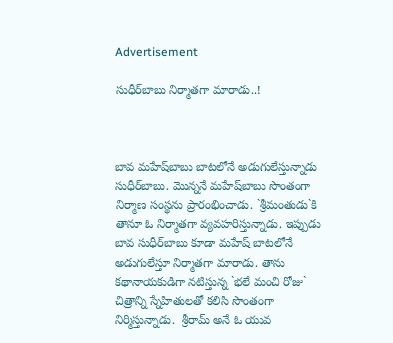Advertisement

సుధీర్‌బాబు నిర్మాతగా మారాడు..!



బావ మ‌హేష్‌బాబు బాట‌లోనే అడుగులేస్తున్నాడు సుధీర్‌బాబు. మొన్న‌నే మ‌హేష్‌బాబు సొంతంగా నిర్మాణ సంస్థను ప్రారంభించాడు. `శ్రీమంతుడు`కి తానూ ఓ నిర్మాత‌గా వ్యవ‌హ‌రిస్తున్నాడు. ఇప్పుడు బావ సుధీర్‌బాబు కూడా మ‌హేష్ బాట‌లోనే అడుగులేస్తూ నిర్మాత‌గా మారాడు. తాను క‌థానాయ‌కుడిగా న‌టిస్తున్న `భ‌లే మంచి రోజు` చిత్రాన్ని స్నేహితుల‌తో క‌లిసి సొంతంగా నిర్మిస్తున్నాడు.  శ్రీరామ్ అనే ఓ యువ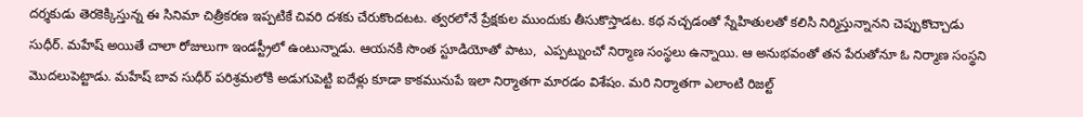ద‌ర్శ‌కుడు తెర‌కెక్కిస్తున్న ఈ సినిమా చిత్రీక‌ర‌ణ ఇప్ప‌టికే చివ‌రి ద‌శ‌కు చేరుకొంద‌ట‌ట‌. త్వ‌ర‌లోనే ప్రేక్ష‌కుల ముందుకు తీసుకొస్తాడ‌ట‌. క‌థ న‌చ్చ‌డంతో స్నేహితుల‌తో క‌లిసి నిర్మిస్తున్నాన‌ని చెప్పుకొచ్చాడు సుధీర్‌. మ‌హేష్ అయితే చాలా రోజులుగా ఇండస్ట్రీలో ఉంటున్నాడు. ఆయ‌న‌కి సొంత స్టూడియోతో పాటు,  ఎప్ప‌ట్నుంచో నిర్మాణ సంస్థ‌లు ఉన్నాయి. ఆ అనుభ‌వంతో త‌న పేరుతోనూ ఓ నిర్మాణ సంస్థ‌ని మొద‌లుపెట్టాడు. మహేష్ బావ సుధీర్ ప‌రిశ్ర‌మ‌లోకి అడుగుపెట్టి ఐదేళ్లు కూడా కాక‌మునుపే ఇలా నిర్మాత‌గా మార‌డం విశేషం. మ‌రి నిర్మాత‌గా ఎలాంటి రిజ‌ల్ట్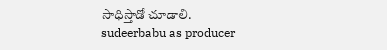సాధిస్తాడో చూడాలి.
sudeerbabu as producer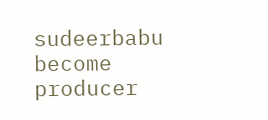sudeerbabu become producer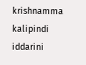krishnamma kalipindi iddarini